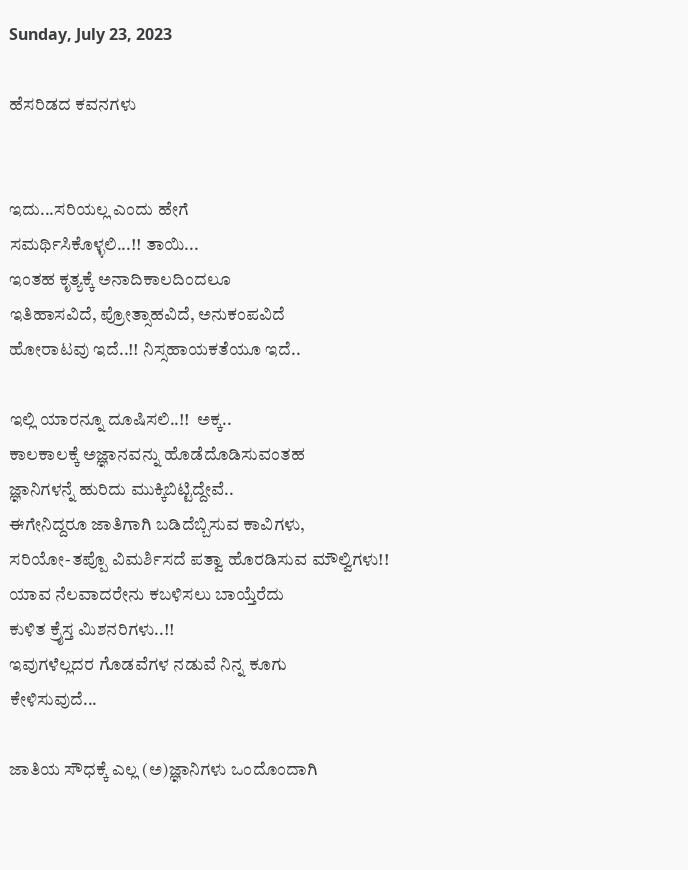Sunday, July 23, 2023

ಹೆಸರಿಡದ ಕವನಗಳು


ಇದು...ಸರಿಯಲ್ಲ ಎಂದು ಹೇಗೆ
ಸಮರ್ಥಿಸಿಕೊಳ್ಳಲಿ...!! ತಾಯಿ...
ಇಂತಹ ಕೃತ್ಯಕ್ಕೆ ಅನಾದಿಕಾಲದಿಂದಲೂ
ಇತಿಹಾಸವಿದೆ, ಪ್ರೋತ್ಸಾಹವಿದೆ, ಅನುಕಂಪವಿದೆ
ಹೋರಾಟವು ಇದೆ..!! ನಿಸ್ಸಹಾಯಕತೆಯೂ ಇದೆ..

ಇಲ್ಲಿ ಯಾರನ್ನೂ ದೂಷಿಸಲಿ..!!  ಅಕ್ಕ..
ಕಾಲಕಾಲಕ್ಕೆ ಅಜ್ಞಾನವನ್ನು ಹೊಡೆದೊಡಿಸುವಂತಹ
ಜ್ಞಾನಿಗಳನ್ನೆ ಹುರಿದು ಮುಕ್ಕಿಬಿಟ್ಟಿದ್ದೇವೆ..
ಈಗೇನಿದ್ದರೂ ಜಾತಿಗಾಗಿ ಬಡಿದೆಬ್ಬಿಸುವ ಕಾವಿಗಳು,
ಸರಿಯೋ-ತಪ್ಪೊ ವಿಮರ್ಶಿಸದೆ ಪತ್ವಾ ಹೊರಡಿಸುವ ಮೌಲ್ವಿಗಳು!!
ಯಾವ ನೆಲವಾದರೇನು ಕಬಳಿಸಲು ಬಾಯ್ತೆರೆದು
ಕುಳಿತ ಕ್ರೈಸ್ತ ಮಿಶನರಿಗಳು..!!
ಇವುಗಳೆಲ್ಲದರ ಗೊಡವೆಗಳ ನಡುವೆ ನಿನ್ನ ಕೂಗು
ಕೇಳಿಸುವುದೆ...

ಜಾತಿಯ ಸೌಧಕ್ಕೆ ಎಲ್ಲ (ಅ)ಜ್ಞಾನಿಗಳು ಒಂದೊಂದಾಗಿ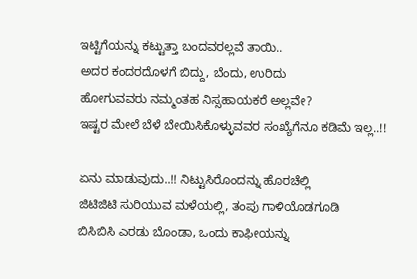ಇಟ್ಟಿಗೆಯನ್ನು ಕಟ್ಟುತ್ತಾ ಬಂದವರಲ್ಲವೆ ತಾಯಿ..
ಅದರ ಕಂದರದೊಳಗೆ ಬಿದ್ದು, ಬೆಂದು, ಉರಿದು
ಹೋಗುವವರು ನಮ್ಮಂತಹ ನಿಸ್ಸಹಾಯಕರೆ ಅಲ್ಲವೇ?
ಇಷ್ಟರ ಮೇಲೆ ಬೆಳೆ ಬೇಯಿಸಿಕೊಳ್ಳುವವರ ಸಂಖ್ಯೆಗೆನೂ ಕಡಿಮೆ ಇಲ್ಲ..!!

ಏನು ಮಾಡುವುದು..!! ನಿಟ್ಟುಸಿರೊಂದನ್ನು ಹೊರಚೆಲ್ಲಿ
ಜಿಟಿಜಿಟಿ ಸುರಿಯುವ ಮಳೆಯಲ್ಲಿ, ತಂಪು ಗಾಳಿಯೊಡಗೂಡಿ
ಬಿಸಿಬಿಸಿ ಎರಡು ಬೊಂಡಾ, ಒಂದು ಕಾಫೀಯನ್ನು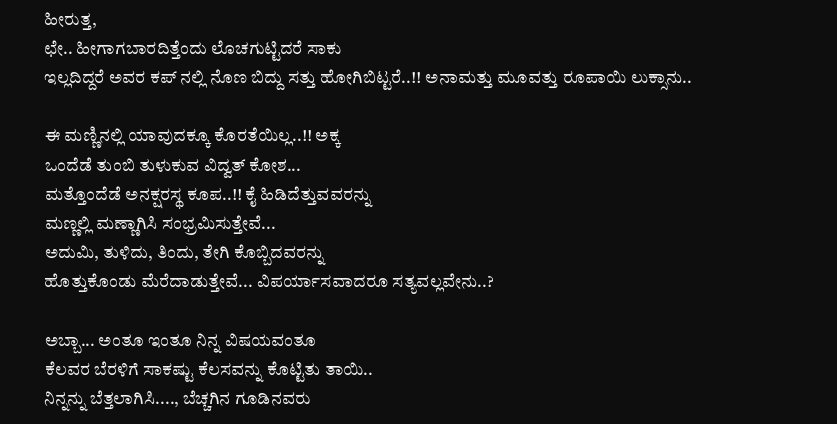ಹೀರುತ್ತ,
ಛೇ.. ಹೀಗಾಗಬಾರದಿತ್ತೆಂದು ಲೊಚಗುಟ್ಟಿದರೆ ಸಾಕು
ಇಲ್ಲದಿದ್ದರೆ ಅವರ ಕಪ್ ನಲ್ಲಿ ನೊಣ ಬಿದ್ದು ಸತ್ತು ಹೋಗಿಬಿಟ್ಟರೆ..!! ಅನಾಮತ್ತು ಮೂವತ್ತು ರೂಪಾಯಿ ಲುಕ್ಸಾನು..

ಈ ಮಣ್ಣಿನಲ್ಲಿ ಯಾವುದಕ್ಕೂ ಕೊರತೆಯಿಲ್ಲ..!! ಅಕ್ಕ
ಒಂದೆಡೆ ತುಂಬಿ ತುಳುಕುವ ವಿದ್ವತ್ ಕೋಶ...
ಮತ್ತೊಂದೆಡೆ ಅನಕ್ಷರಸ್ಥ ಕೂಪ..!! ಕೈ ಹಿಡಿದೆತ್ತುವವರನ್ನು
ಮಣ್ಣಲ್ಲಿ ಮಣ್ಣಾಗಿಸಿ ಸಂಭ್ರಮಿಸುತ್ತೇವೆ...
ಅದುಮಿ, ತುಳಿದು, ತಿಂದು, ತೇಗಿ ಕೊಬ್ಬಿದವರನ್ನು
ಹೊತ್ತುಕೊಂಡು ಮೆರೆದಾಡುತ್ತೇವೆ... ವಿಪರ್ಯಾಸವಾದರೂ ಸತ್ಯವಲ್ಲವೇನು..?

ಅಬ್ಬಾ... ಅಂತೂ ಇಂತೂ ನಿನ್ನ ವಿಷಯವಂತೂ
ಕೆಲವರ ಬೆರಳಿಗೆ ಸಾಕಷ್ಟು ಕೆಲಸವನ್ನು ಕೊಟ್ಟಿತು ತಾಯಿ..
ನಿನ್ನನ್ನು ಬೆತ್ತಲಾಗಿಸಿ...., ಬೆಚ್ಚಗಿನ ಗೂಡಿನವರು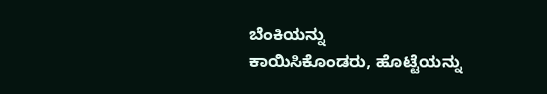ಬೆಂಕಿಯನ್ನು
ಕಾಯಿಸಿಕೊಂಡರು, ಹೊಟ್ಟೆಯನ್ನು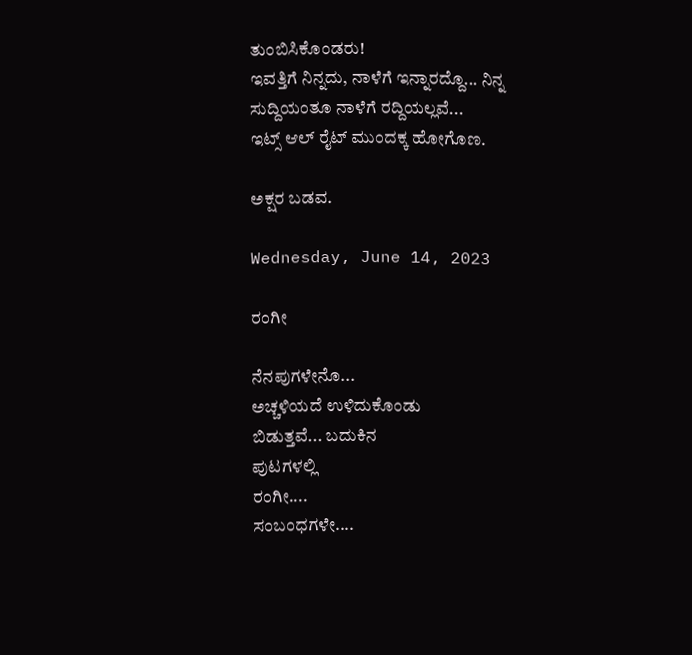ತುಂಬಿಸಿಕೊಂಡರು!
ಇವತ್ತಿಗೆ ನಿನ್ನದು, ನಾಳೆಗೆ ಇನ್ನಾರದ್ದೊ... ನಿನ್ನ ಸುದ್ದಿಯಂತೂ ನಾಳೆಗೆ ರದ್ದಿಯಲ್ಲವೆ...
ಇಟ್ಸ್ ಆಲ್ ರೈಟ್ ಮುಂದಕ್ಕ ಹೋಗೊಣ.

ಅಕ್ಷರ ಬಡವ.

Wednesday, June 14, 2023

ರಂಗೀ

ನೆನಪುಗಳೇನೊ...
ಅಚ್ಚಳಿಯದೆ ಉಳಿದುಕೊಂಡು
ಬಿಡುತ್ತವೆ... ಬದುಕಿನ
ಪುಟಗಳಲ್ಲಿ
ರಂಗೀ....
ಸಂಬಂಧಗಳೇ....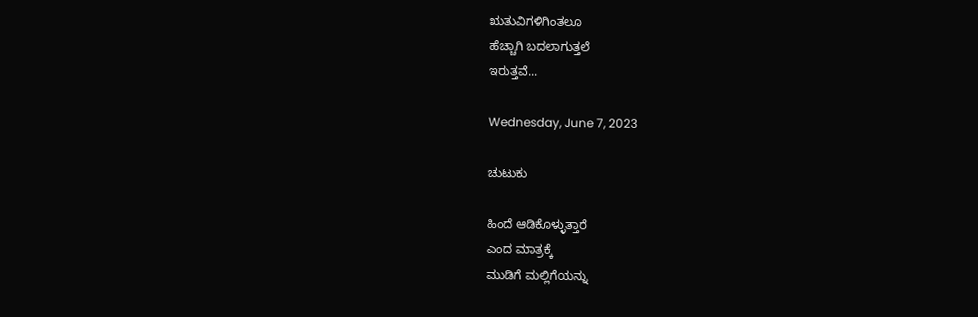ಋತುವಿಗಳಿಗಿಂತಲೂ
ಹೆಚ್ಚಾಗಿ ಬದಲಾಗುತ್ತಲೆ
ಇರುತ್ತವೆ...

Wednesday, June 7, 2023

ಚುಟುಕು

ಹಿಂದೆ ಆಡಿಕೊಳ್ಳುತ್ತಾರೆ
ಎಂದ ಮಾತ್ರಕ್ಕೆ
ಮುಡಿಗೆ ಮಲ್ಲಿಗೆಯನ್ನು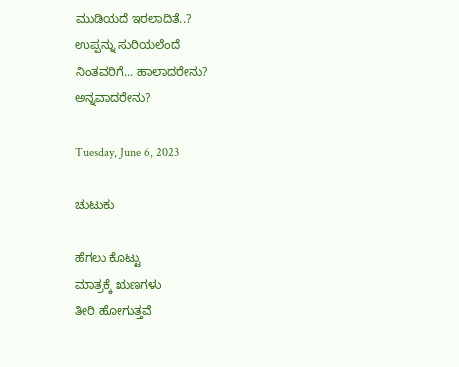ಮುಡಿಯದೆ ಇರಲಾದಿತೆ..?
ಉಪ್ಪನ್ನು ಸುರಿಯಲೆಂದೆ
ನಿಂತವರಿಗೆ... ಹಾಲಾದರೇನು?
ಅನ್ನವಾದರೇನು?

Tuesday, June 6, 2023

ಚುಟುಕು

ಹೆಗಲು ಕೊಟ್ಟು
ಮಾತ್ರಕ್ಕೆ ಋಣಗಳು
ತೀರಿ ಹೋಗುತ್ತವೆ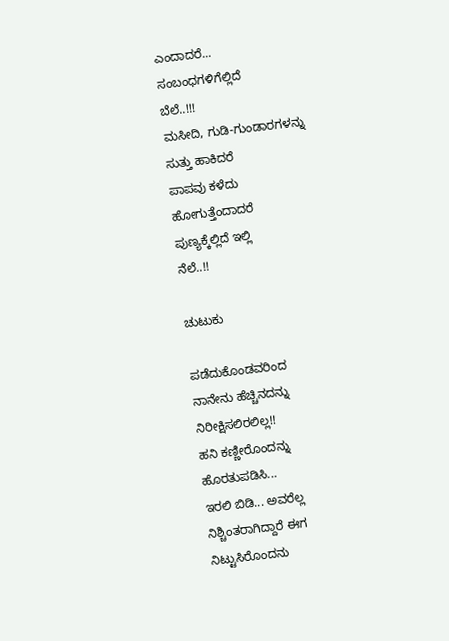ಎಂದಾದರೆ...
ಸಂಬಂಧಗಳಿಗೆಲ್ಲಿದೆ
ಬೆಲೆ..!!!
ಮಸೀದಿ, ಗುಡಿ-ಗುಂಡಾರಗಳನ್ನು
ಸುತ್ತು ಹಾಕಿದರೆ
ಪಾಪವು ಕಳೆದು
ಹೋಗುತ್ತೆಂದಾದರೆ
ಪುಣ್ಯಕ್ಕೆಲ್ಲಿದೆ ಇಲ್ಲಿ
ನೆಲೆ..!!

ಚುಟುಕು

ಪಡೆದುಕೊಂಡವರಿಂದ
ನಾನೇನು ಹೆಚ್ಚಿನದನ್ನು
ನಿರೀಕ್ಷಿಸಲಿರಲಿಲ್ಲ!!
ಹನಿ ಕಣ್ಣೀರೊಂದನ್ನು
ಹೊರತುಪಡಿಸಿ...
ಇರಲಿ ಬಿಡಿ... ಅವರೆಲ್ಲ
ನಿಶ್ಚಿಂತರಾಗಿದ್ದಾರೆ ಈಗ
ನಿಟ್ಟುಸಿರೊಂದನು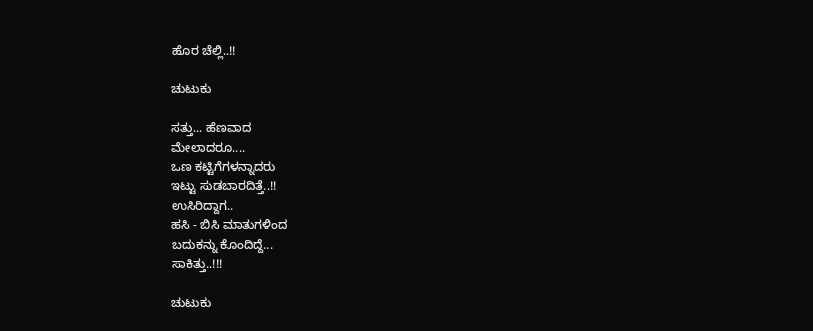ಹೊರ ಚೆಲ್ಲಿ..!!

ಚುಟುಕು

ಸತ್ತು... ಹೆಣವಾದ
ಮೇಲಾದರೂ....
ಒಣ ಕಟ್ಟಿಗೆಗಳನ್ನಾದರು
ಇಟ್ಟು ಸುಡಬಾರದಿತ್ತೆ..!!
ಉಸಿರಿದ್ದಾಗ..
ಹಸಿ - ಬಿಸಿ ಮಾತುಗಳಿಂದ
ಬದುಕನ್ನು ಕೊಂದಿದ್ದೆ...
ಸಾಕಿತ್ತು..!!!

ಚುಟುಕು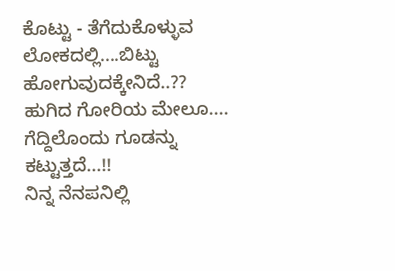ಕೊಟ್ಟು - ತೆಗೆದುಕೊಳ್ಳುವ
ಲೋಕದಲ್ಲಿ....ಬಿಟ್ಟು
ಹೋಗುವುದಕ್ಕೇನಿದೆ..??
ಹುಗಿದ ಗೋರಿಯ ಮೇಲೂ....
ಗೆದ್ದಿಲೊಂದು ಗೂಡನ್ನು
ಕಟ್ಟುತ್ತದೆ...!!
ನಿನ್ನ ನೆನಪನಿಲ್ಲಿ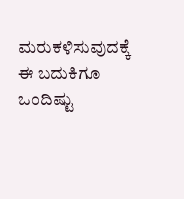ಮರುಕಳಿಸುವುದಕ್ಕೆ
ಈ ಬದುಕಿಗೂ ಒಂದಿಷ್ಟು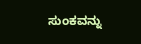ಸುಂಕವನ್ನು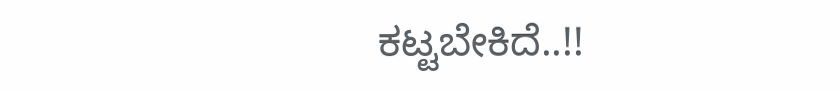ಕಟ್ಟಬೇಕಿದೆ..!!